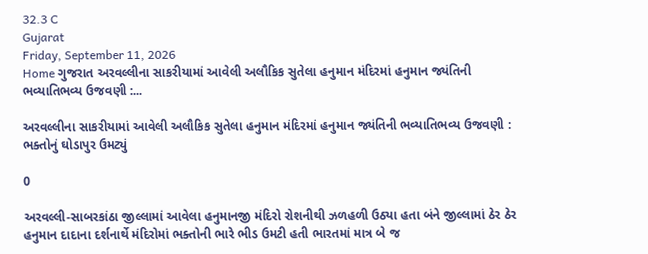32.3 C
Gujarat
Friday, September 11, 2026
Home ગુજરાત અરવલ્લીના સાકરીયામાં આવેલી અલૌકિક સુતેલા હનુમાન મંદિરમાં હનુમાન જ્યંતિની ભવ્યાતિભવ્ય ઉજવણી :...

અરવલ્લીના સાકરીયામાં આવેલી અલૌકિક સુતેલા હનુમાન મંદિરમાં હનુમાન જ્યંતિની ભવ્યાતિભવ્ય ઉજવણી : ભક્તોનું ઘોડાપુર ઉમટ્યું

0

અરવલ્લી-સાબરકાંઠા જીલ્લામાં આવેલા હનુમાનજી મંદિરો રોશનીથી ઝળહળી ઉઠ્યા હતા બંને જીલ્લામાં ઠેર ઠેર હનુમાન દાદાના દર્શનાર્થે મંદિરોમાં ભક્તોની ભારે ભીડ ઉમટી હતી ભારતમાં માત્ર બે જ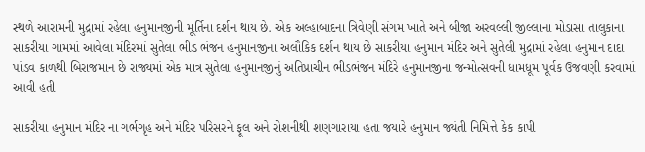સ્થળે આરામની મુદ્રામાં રહેલા હનુમાનજીની મૂર્તિના દર્શન થાય છે. એક અલ્હાબાદના ત્રિવેણી સંગમ ખાતે અને બીજા અરવલ્લી જીલ્લાના મોડાસા તાલુકાના સાકરીયા ગામમાં આવેલા મંદિરમાં સુતેલા ભીડ ભંજન હનુમાનજીના અલૌકિક દર્શન થાય છે સાકરીયા હનુમાન મંદિર અને સુતેલી મુદ્રામાં રહેલા હનુમાન દાદા પાંડવ કાળથી બિરાજમાન છે રાજ્યમાં એક માત્ર સુતેલા હનુમાનજીનું અતિપ્રાચીન ભીડભંજન મંદિરે હનુમાનજીના જન્મોત્સવની ધામધૂમ પૂર્વક ઉજવણી કરવામાં આવી હતી

સાકરીયા હનુમાન મંદિર ના ગર્ભગૃહ અને મંદિર પરિસરને ફૂલ અને રોશનીથી શણગારાયા હતા જયારે હનુમાન જ્યંતી નિમિત્તે કેક કાપી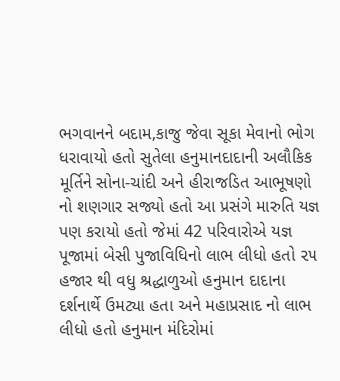ભગવાનને બદામ,કાજુ જેવા સૂકા મેવાનો ભોગ ધરાવાયો હતો સુતેલા હનુમાનદાદાની અલૌકિક મૂર્તિને સોના-ચાંદી અને હીરાજડિત આભૂષણો નો શણગાર સજ્યો હતો આ પ્રસંગે મારુતિ યજ્ઞ પણ કરાયો હતો જેમાં 42 પરિવારોએ યજ્ઞ પૂજામાં બેસી પુજાવિધિનો લાભ લીધો હતો ૨૫ હજાર થી વધુ શ્રદ્ધાળુઓ હનુમાન દાદાના દર્શનાર્થે ઉમટ્યા હતા અને મહાપ્રસાદ નો લાભ લીધો હતો હનુમાન મંદિરોમાં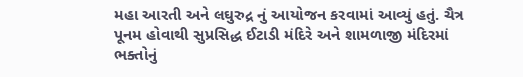મહા આરતી અને લઘુરુદ્ર નું આયોજન કરવામાં આવ્યું હતું. ચૈત્ર પૂનમ હોવાથી સુપ્રસિદ્ધ ઈટાડી મંદિરે અને શામળાજી મંદિરમાં ભક્તોનું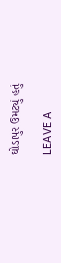ઘોડાપુર ઉમટ્યું હતું

LEAVE A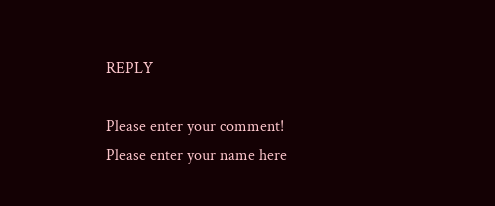REPLY

Please enter your comment!
Please enter your name here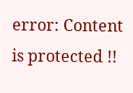error: Content is protected !!